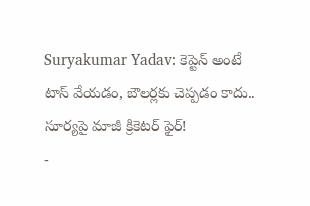Suryakumar Yadav: కెప్టెన్ అంటే టాస్ వేయడం, బౌలర్లకు చెప్పడం కాదు.. సూర్యపై మాజీ క్రికెటర్ ఫైర్!
-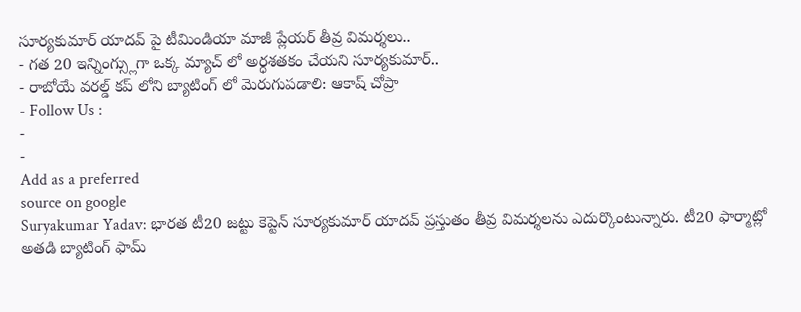సూర్యకుమార్ యాదవ్ పై టీమిండియా మాజీ ప్లేయర్ తీవ్ర విమర్శలు..
- గత 20 ఇన్నింగ్స్లుగా ఒక్క మ్యాచ్ లో అర్ధశతకం చేయని సూర్యకుమార్..
- రాబోయే వరల్డ్ కప్ లోని బ్యాటింగ్ లో మెరుగుపడాలి: ఆకాష్ చోప్రా
- Follow Us :
-
-
Add as a preferred
source on google
Suryakumar Yadav: భారత టీ20 జట్టు కెప్టెన్ సూర్యకుమార్ యాదవ్ ప్రస్తుతం తీవ్ర విమర్శలను ఎదుర్కొంటున్నారు. టీ20 ఫార్మాట్లో అతడి బ్యాటింగ్ ఫామ్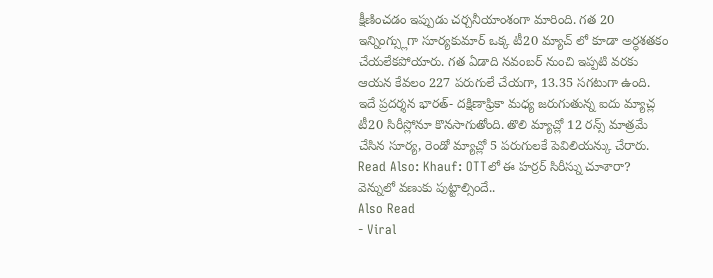క్షీణించడం ఇప్పుడు చర్చనీయాంశంగా మారింది. గత 20 ఇన్నింగ్స్లుగా సూర్యకుమార్ ఒక్క టీ20 మ్యాచ్ లో కూడా అర్ధశతకం చేయలేకపోయారు. గత ఏడాది నవంబర్ నుంచి ఇప్పటి వరకు ఆయన కేవలం 227 పరుగులే చేయగా, 13.35 సగటుగా ఉంది. ఇదే ప్రదర్శన భారత్- దక్షిణాఫ్రికా మధ్య జరుగుతున్న ఐదు మ్యాచ్ల టీ20 సిరీస్లోనూ కొనసాగుతోంది. తొలి మ్యాచ్లో 12 రన్స్ మాత్రమే చేసిన సూర్య, రెండో మ్యాచ్లో 5 పరుగులకే పెవిలియన్కు చేరారు.
Read Also: Khauf: OTTలో ఈ హర్రర్ సిరీస్ను చూశారా? వెన్నులో వణుకు పుట్టాల్సిందే..
Also Read
- Viral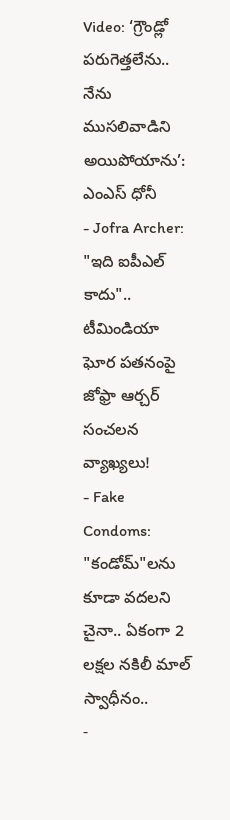Video: ‘గ్రౌండ్లో పరుగెత్తలేను.. నేను ముసలివాడిని అయిపోయాను’: ఎంఎస్ ధోనీ
- Jofra Archer: "ఇది ఐపీఎల్ కాదు".. టీమిండియా ఘోర పతనంపై జోఫ్రా ఆర్చర్ సంచలన వ్యాఖ్యలు!
- Fake Condoms: "కండోమ్"లను కూడా వదలని చైనా.. ఏకంగా 2 లక్షల నకిలీ మాల్ స్వాధీనం..
-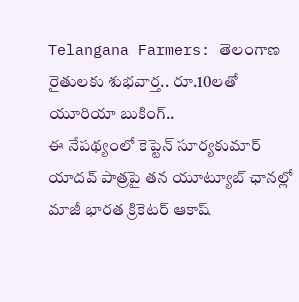Telangana Farmers: తెలంగాణ రైతులకు శుభవార్త.. రూ.10లతో యూరియా బుకింగ్..
ఈ నేపథ్యంలో కెప్టెన్ సూర్యకుమార్ యాదవ్ పాత్రపై తన యూట్యూబ్ ఛానల్లో మాజీ భారత క్రికెటర్ ఆకాష్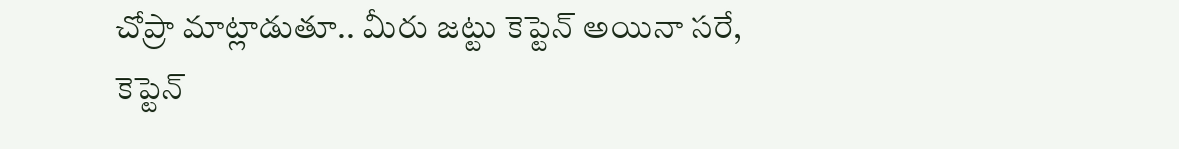చోప్రా మాట్లాడుతూ.. మీరు జట్టు కెప్టెన్ అయినా సరే, కెప్టెన్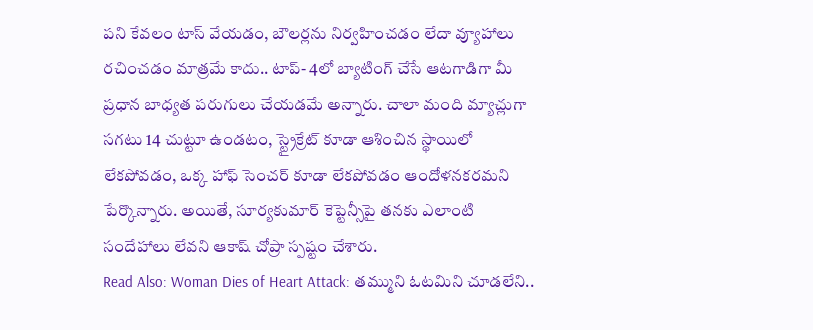పని కేవలం టాస్ వేయడం, బౌలర్లను నిర్వహించడం లేదా వ్యూహాలు రచించడం మాత్రమే కాదు.. టాప్- 4లో బ్యాటింగ్ చేసే ఆటగాడిగా మీ ప్రధాన బాధ్యత పరుగులు చేయడమే అన్నారు. చాలా మంది మ్యాచ్లుగా సగటు 14 చుట్టూ ఉండటం, స్ట్రైక్రేట్ కూడా ఆశించిన స్థాయిలో లేకపోవడం, ఒక్క హాఫ్ సెంచర్ కూడా లేకపోవడం ఆందోళనకరమని పేర్కొన్నారు. అయితే, సూర్యకుమార్ కెప్టెన్సీపై తనకు ఎలాంటి సందేహాలు లేవని ఆకాష్ చోప్రా స్పష్టం చేశారు.
Read Also: Woman Dies of Heart Attack: తమ్ముని ఓటమిని చూడలేని..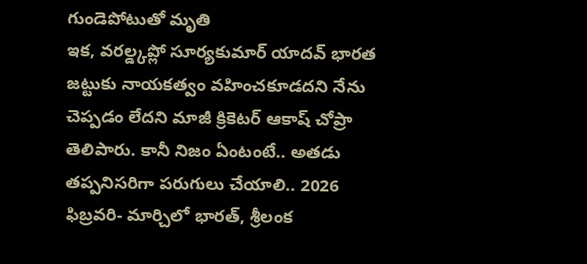గుండెపోటుతో మృతి
ఇక, వరల్డ్కప్లో సూర్యకుమార్ యాదవ్ భారత జట్టుకు నాయకత్వం వహించకూడదని నేను చెప్పడం లేదని మాజీ క్రికెటర్ ఆకాష్ చోప్రా తెలిపారు. కానీ నిజం ఏంటంటే.. అతడు తప్పనిసరిగా పరుగులు చేయాలి.. 2026 ఫిబ్రవరి- మార్చిలో భారత్, శ్రీలంక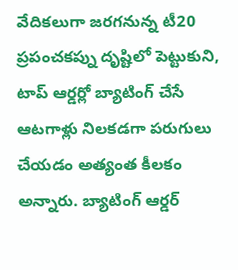వేదికలుగా జరగనున్న టీ20 ప్రపంచకప్ను దృష్టిలో పెట్టుకుని, టాప్ ఆర్డర్లో బ్యాటింగ్ చేసే ఆటగాళ్లు నిలకడగా పరుగులు చేయడం అత్యంత కీలకం అన్నారు. బ్యాటింగ్ ఆర్డర్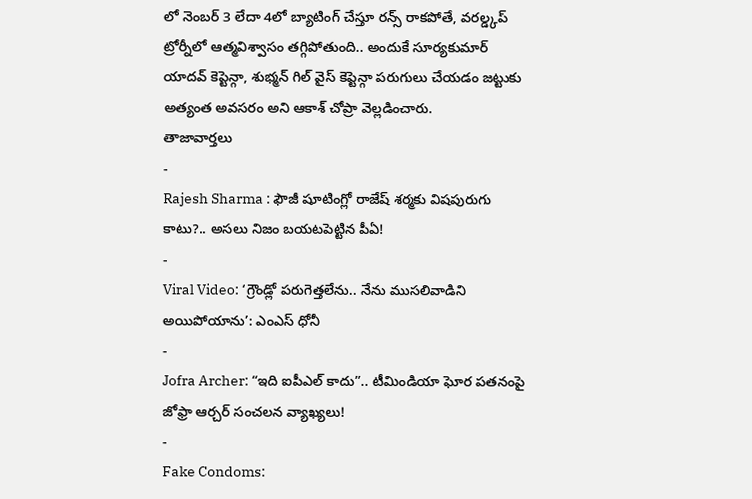లో నెంబర్ 3 లేదా 4లో బ్యాటింగ్ చేస్తూ రన్స్ రాకపోతే, వరల్డ్కప్ ట్రోర్నీలో ఆత్మవిశ్వాసం తగ్గిపోతుంది.. అందుకే సూర్యకుమార్ యాదవ్ కెప్టెన్గా, శుభ్మన్ గిల్ వైస్ కెప్టెన్గా పరుగులు చేయడం జట్టుకు అత్యంత అవసరం అని ఆకాశ్ చోప్రా వెల్లడించారు.
తాజావార్తలు
-
Rajesh Sharma : ఫౌజీ షూటింగ్లో రాజేష్ శర్మకు విషపురుగు కాటు?.. అసలు నిజం బయటపెట్టిన పీఏ!
-
Viral Video: ‘గ్రౌండ్లో పరుగెత్తలేను.. నేను ముసలివాడిని అయిపోయాను’: ఎంఎస్ ధోనీ
-
Jofra Archer: “ఇది ఐపీఎల్ కాదు”.. టీమిండియా ఘోర పతనంపై జోఫ్రా ఆర్చర్ సంచలన వ్యాఖ్యలు!
-
Fake Condoms: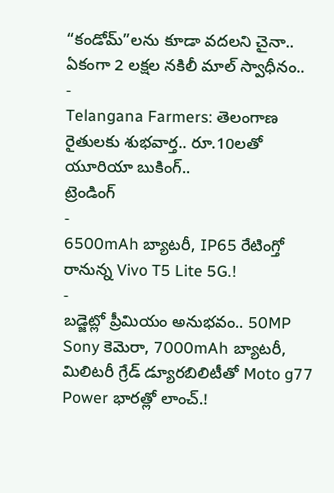“కండోమ్”లను కూడా వదలని చైనా.. ఏకంగా 2 లక్షల నకిలీ మాల్ స్వాధీనం..
-
Telangana Farmers: తెలంగాణ రైతులకు శుభవార్త.. రూ.10లతో యూరియా బుకింగ్..
ట్రెండింగ్
-
6500mAh బ్యాటరీ, IP65 రేటింగ్తో రానున్న Vivo T5 Lite 5G.!
-
బడ్జెట్లో ప్రీమియం అనుభవం.. 50MP Sony కెమెరా, 7000mAh బ్యాటరీ, మిలిటరీ గ్రేడ్ డ్యూరబిలిటీతో Moto g77 Power భారత్లో లాంచ్.!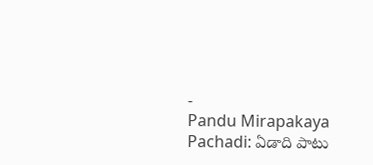-
Pandu Mirapakaya Pachadi: ఏడాది పాటు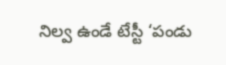నిల్వ ఉండే టేస్టీ ‘పండు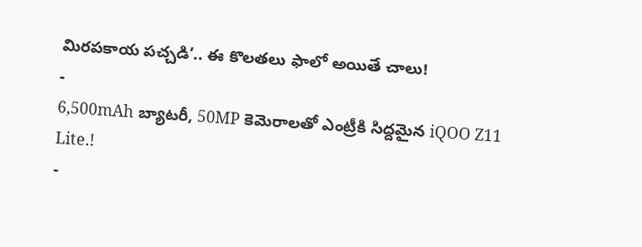మిరపకాయ పచ్చడి’.. ఈ కొలతలు ఫాలో అయితే చాలు!
-
6,500mAh బ్యాటరీ, 50MP కెమెరాలతో ఎంట్రీకి సిద్దమైన iQOO Z11 Lite.!
-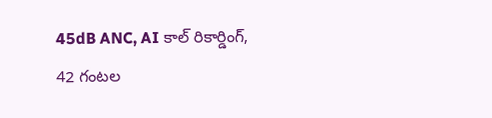45dB ANC, AI కాల్ రికార్డింగ్, 42 గంటల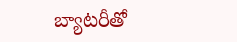బ్యాటరీతో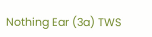Nothing Ear (3a) TWS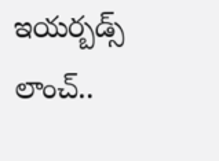ఇయర్బడ్స్ లాంచ్..